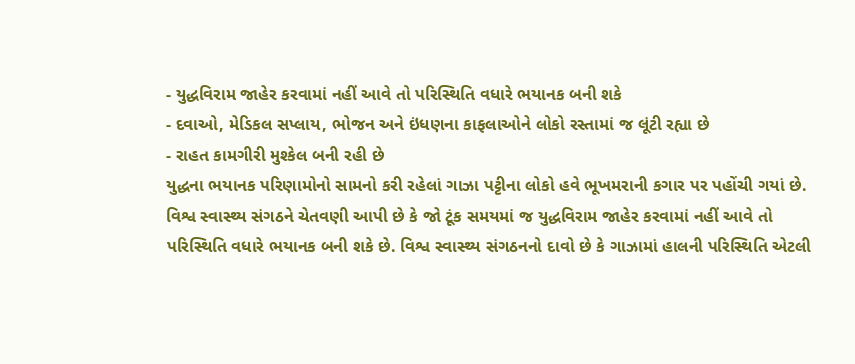- યુદ્ધવિરામ જાહેર કરવામાં નહીં આવે તો પરિસ્થિતિ વધારે ભયાનક બની શકે
- દવાઓ, મેડિકલ સપ્લાય, ભોજન અને ઇંધણના કાફલાઓને લોકો રસ્તામાં જ લૂંટી રહ્યા છે
- રાહત કામગીરી મુશ્કેલ બની રહી છે
યુદ્ધના ભયાનક પરિણામોનો સામનો કરી રહેલાં ગાઝા પટ્ટીના લોકો હવે ભૂખમરાની કગાર પર પહોંચી ગયાં છે. વિશ્વ સ્વાસ્થ્ય સંગઠને ચેતવણી આપી છે કે જો ટૂંક સમયમાં જ યુદ્ધવિરામ જાહેર કરવામાં નહીં આવે તો પરિસ્થિતિ વધારે ભયાનક બની શકે છે. વિશ્વ સ્વાસ્થ્ય સંગઠનનો દાવો છે કે ગાઝામાં હાલની પરિસ્થિતિ એટલી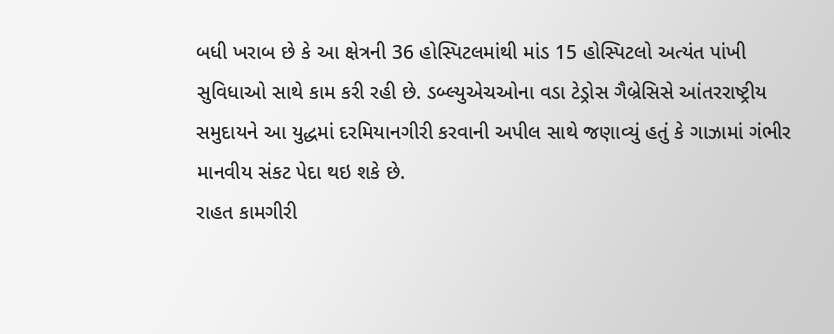બધી ખરાબ છે કે આ ક્ષેત્રની 36 હોસ્પિટલમાંથી માંડ 15 હોસ્પિટલો અત્યંત પાંખી સુવિધાઓ સાથે કામ કરી રહી છે. ડબ્લ્યુએચઓના વડા ટેડ્રોસ ગૈબ્રેસિસે આંતરરાષ્ટ્રીય સમુદાયને આ યુદ્ધમાં દરમિયાનગીરી કરવાની અપીલ સાથે જણાવ્યું હતું કે ગાઝામાં ગંભીર માનવીય સંકટ પેદા થઇ શકે છે.
રાહત કામગીરી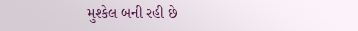મુશ્કેલ બની રહી છે